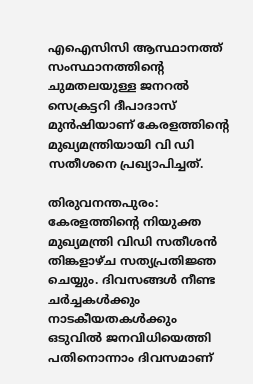എഐസിസി ആസ്ഥാനത്ത് സംസ്ഥാനത്തിന്റെ ചുമതലയുള്ള ജനറൽ സെക്രട്ടറി ദീപാദാസ് മുൻഷിയാണ് കേരളത്തിന്റെ മുഖ്യമന്ത്രിയായി വി ഡി സതീശനെ പ്രഖ്യാപിച്ചത്.

തിരുവനന്തപുരം: കേരളത്തിന്റെ നിയുക്ത മുഖ്യമന്ത്രി വിഡി സതീശൻ തിങ്കളാഴ്ച സത്യപ്രതിജ്ഞ ചെയ്യും. ദിവസങ്ങൾ നീണ്ട ചർച്ചകൾക്കും നാടകീയതകൾക്കും ഒടുവിൽ ജനവിധിയെത്തി പതിനൊന്നാം ദിവസമാണ്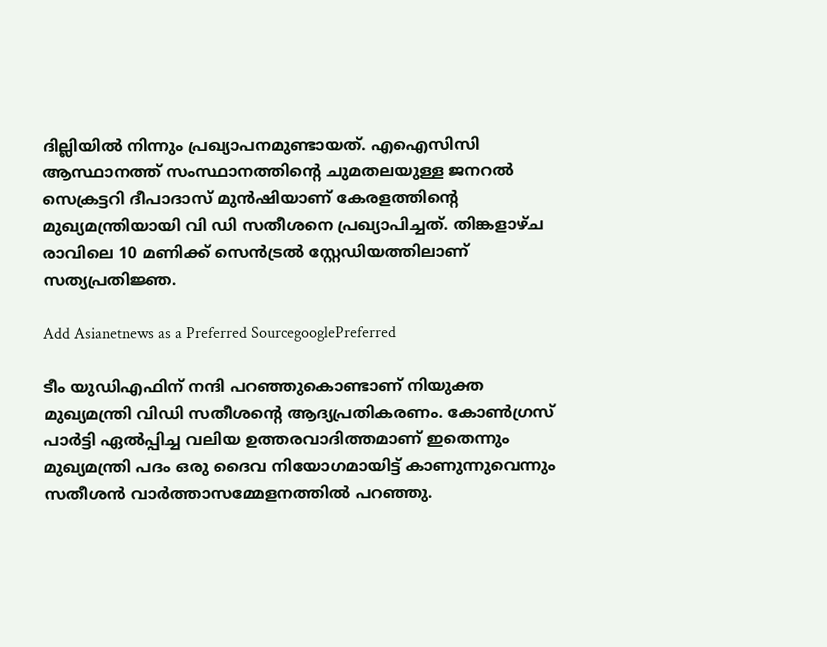ദില്ലിയിൽ നിന്നും പ്രഖ്യാപനമുണ്ടായത്. എഐസിസി ആസ്ഥാനത്ത് സംസ്ഥാനത്തിന്റെ ചുമതലയുള്ള ജനറൽ സെക്രട്ടറി ദീപാദാസ് മുൻഷിയാണ് കേരളത്തിന്റെ മുഖ്യമന്ത്രിയായി വി ഡി സതീശനെ പ്രഖ്യാപിച്ചത്. തിങ്കളാഴ്ച രാവിലെ 10 മണിക്ക് സെൻട്രൽ സ്റ്റേഡിയത്തിലാണ് സത്യപ്രതിജ്ഞ.

Add Asianetnews as a Preferred SourcegooglePreferred

ടീം യുഡിഎഫിന് നന്ദി പറഞ്ഞുകൊണ്ടാണ് നിയുക്ത മുഖ്യമന്ത്രി വിഡി സതീശന്‍റെ ആദ്യപ്രതികരണം. കോൺഗ്രസ് പാര്‍ട്ടി ഏൽപ്പിച്ച വലിയ ഉത്തരവാദിത്തമാണ് ഇതെന്നും മുഖ്യമന്ത്രി പദം ഒരു ദൈവ നിയോഗമായിട്ട് കാണുന്നുവെന്നും സതീശന്‍ വാര്‍ത്താസമ്മേളനത്തില്‍ പറഞ്ഞു.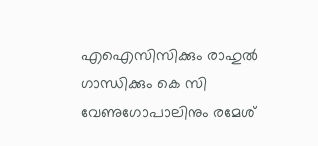എഐസിസിക്കും രാഹുല്‍ ഗാന്ധിക്കും കെ സി വേണുഗോപാലിനും രമേശ്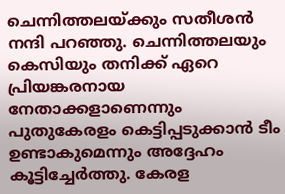ചെന്നിത്തലയ്ക്കും സതീശൻ നന്ദി പറഞ്ഞു. ചെന്നിത്തലയും കെസിയും തനിക്ക് ഏറെ പ്രിയങ്കരനായ നേതാക്കളാണെന്നും പുതുകേരളം കെട്ടിപ്പടുക്കാന്‍ ടീം ഉണ്ടാകുമെന്നും അദ്ദേഹം കൂട്ടിച്ചേര്‍ത്തു. കേരള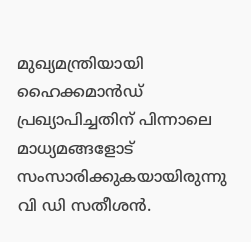മുഖ്യമന്ത്രിയായി ഹൈക്കമാന്‍ഡ് പ്രഖ്യാപിച്ചതിന് പിന്നാലെ മാധ്യമങ്ങളോട് സംസാരിക്കുകയായിരുന്നു വി ഡി സതീശൻ.